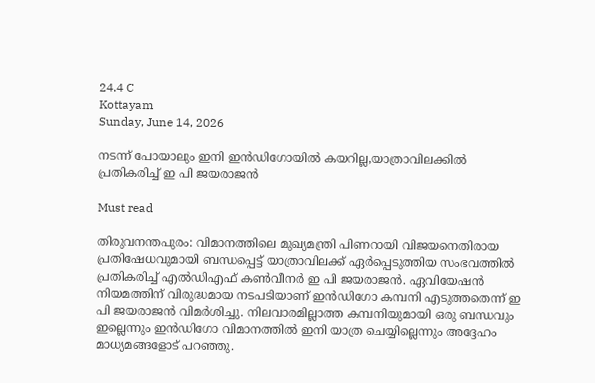24.4 C
Kottayam
Sunday, June 14, 2026

നടന്ന് പോയാലും ഇനി ഇന്‍ഡിഗോയില്‍ കയറില്ല,യാത്രാവിലക്കിൽ പ്രതികരിച്ച് ഇ പി ജയരാജൻ

Must read

തിരുവനന്തപുരം: വിമാനത്തിലെ മുഖ്യമന്ത്രി പിണറായി വിജയനെതിരായ പ്രതിഷേധവുമായി ബന്ധപ്പെട്ട് യാത്രാവിലക്ക് ഏര്‍പ്പെടുത്തിയ സംഭവത്തില്‍ പ്രതികരിച്ച് എൽഡിഎഫ് കൺവീനർ ഇ പി ജയരാജൻ. ഏവിയേഷൻ നിയമത്തിന് വിരുദ്ധമായ നടപടിയാണ് ഇന്‍ഡിഗോ കമ്പനി എടുത്തതെന്ന് ഇ പി ജയരാജൻ വിമര്‍ശിച്ചു. നിലവാരമില്ലാത്ത കമ്പനിയുമായി ഒരു ബന്ധവും ഇല്ലെന്നും ഇന്‍ഡിഗോ വിമാനത്തില്‍ ഇനി യാത്ര ചെയ്യില്ലെന്നും അദ്ദേഹം മാധ്യമങ്ങളോട് പറഞ്ഞു.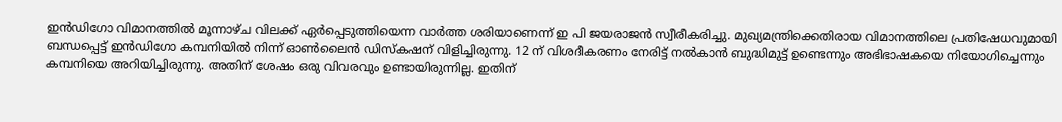ഇന്‍ഡിഗോ വിമാനത്തിൽ മൂന്നാഴ്ച വിലക്ക് ഏർപ്പെടുത്തിയെന്ന വാര്‍ത്ത ശരിയാണെന്ന് ഇ പി ജയരാജൻ സ്വീരീകരിച്ചു. മുഖ്യമന്ത്രിക്കെതിരായ വിമാനത്തിലെ പ്രതിഷേധവുമായി ബന്ധപ്പെട്ട് ഇന്‍ഡിഗോ കമ്പനിയിൽ നിന്ന് ഓൺലൈൻ ഡിസ്കഷന് വിളിച്ചിരുന്നു. 12 ന് വിശദീകരണം നേരിട്ട് നൽകാൻ ബുദ്ധിമുട്ട് ഉണ്ടെന്നും അഭിഭാഷകയെ നിയോഗിച്ചെന്നും കമ്പനിയെ അറിയിച്ചിരുന്നു. അതിന് ശേഷം ഒരു വിവരവും ഉണ്ടായിരുന്നില്ല. ഇതിന്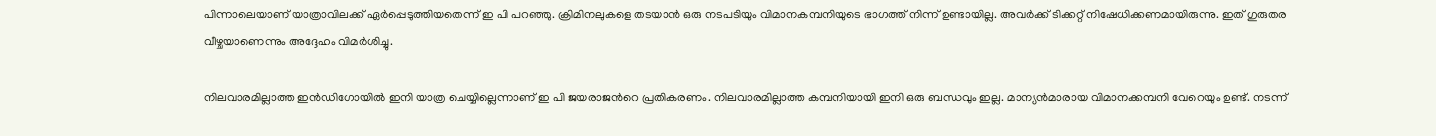പിന്നാലെയാണ് യാത്രാവിലക്ക് ഏര്‍പ്പെടുത്തിയതെന്ന് ഇ പി പറഞ്ഞു. ക്രിമിനലുകളെ തടയാൻ ഒരു നടപടിയും വിമാനകമ്പനിയുടെ ഭാഗത്ത് നിന്ന് ഉണ്ടായില്ല. അവര്‍ക്ക് ടിക്കറ്റ് നിഷേധിക്കണമായിരുന്നു. ഇത് ഗുരുതര വീഴ്ചയാണെന്നും അദ്ദേഹം വിമര്‍ശിച്ചു.

നിലവാരമില്ലാത്ത ഇന്‍ഡിഗോയിൽ ഇനി യാത്ര ചെയ്യില്ലെന്നാണ് ഇ പി ജയരാജന്‍റെ പ്രതികരണം. നിലവാരമില്ലാത്ത കമ്പനിയായി ഇനി ഒരു ബന്ധവും ഇല്ല. മാന്യൻമാരായ വിമാനക്കമ്പനി വേറെയും ഉണ്ട്. നടന്ന്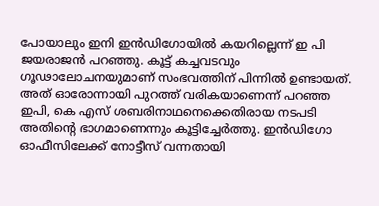പോയാലും ഇനി ഇന്‍ഡിഗോയില്‍ കയറില്ലെന്ന് ഇ പി ജയരാജൻ പറഞ്ഞു. കൂട്ട് കച്ചവടവും ഗൂഢാലോചനയുമാണ് സംഭവത്തിന് പിന്നിൽ ഉണ്ടായത്. അത് ഓരോന്നായി പുറത്ത് വരികയാണെന്ന് പറഞ്ഞ ഇപി, കെ എസ് ശബരിനാഥനെക്കെതിരായ നടപടി അതിന്‍റെ ഭാഗമാണെന്നും കൂട്ടിച്ചേര്‍ത്തു. ഇന്‍ഡിഗോ ഓഫീസിലേക്ക് നോട്ടീസ് വന്നതായി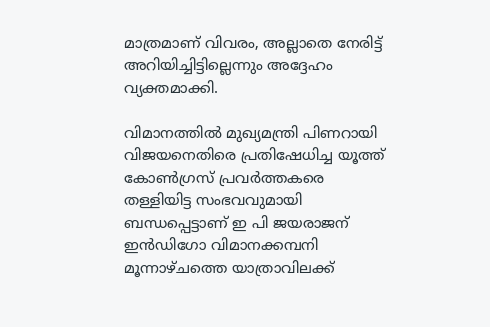മാത്രമാണ് വിവരം, അല്ലാതെ നേരിട്ട് അറിയിച്ചിട്ടില്ലെന്നും അദ്ദേഹം വ്യക്തമാക്കി.

വിമാനത്തിൽ മുഖ്യമന്ത്രി പിണറായി വിജയനെതിരെ പ്രതിഷേധിച്ച യൂത്ത് കോൺഗ്രസ് പ്രവർത്തകരെ തള്ളിയിട്ട സംഭവവുമായി ബന്ധപ്പെട്ടാണ് ഇ പി ജയരാജന് ഇൻഡിഗോ വിമാനക്കമ്പനി മൂന്നാഴ്ചത്തെ യാത്രാവിലക്ക്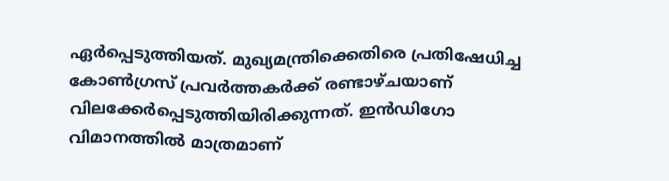ഏര്‍പ്പെടുത്തിയത്. മുഖ്യമന്ത്രിക്കെതിരെ പ്രതിഷേധിച്ച കോൺഗ്രസ് പ്രവർത്തകർക്ക് രണ്ടാഴ്ചയാണ് വിലക്കേര്‍പ്പെടുത്തിയിരിക്കുന്നത്. ഇൻഡിഗോ വിമാനത്തിൽ മാത്രമാണ്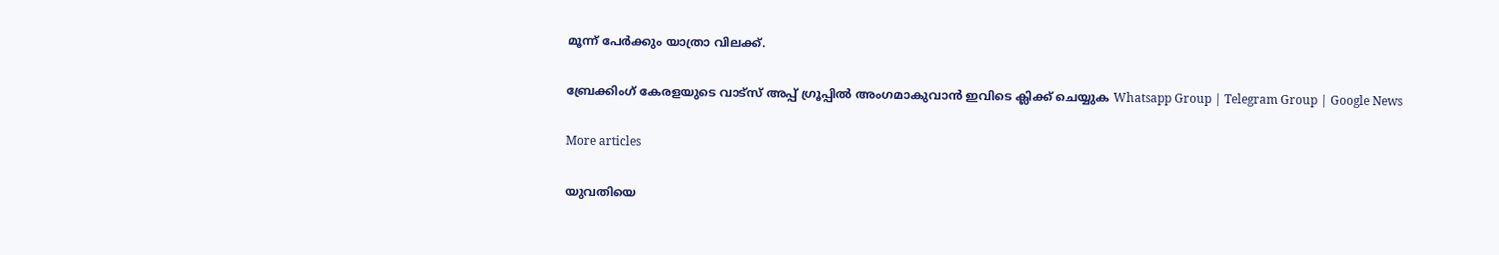മൂന്ന് പേര്‍ക്കും യാത്രാ വിലക്ക്.

ബ്രേക്കിംഗ് കേരളയുടെ വാട്സ് അപ്പ് ഗ്രൂപ്പിൽ അംഗമാകുവാൻ ഇവിടെ ക്ലിക്ക് ചെയ്യുക Whatsapp Group | Telegram Group | Google News

More articles

യുവതിയെ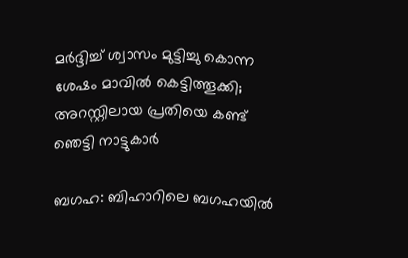മർദ്ദിച്ച് ശ്വാസം മുട്ടിച്ചു കൊന്ന ശേഷം മാവിൽ കെട്ടിത്തൂക്കി; അറസ്റ്റിലായ പ്രതിയെ കണ്ട് ഞെട്ടി നാട്ടുകാര്‍

ബഗഹ: ബിഹാറിലെ ബഗഹയിൽ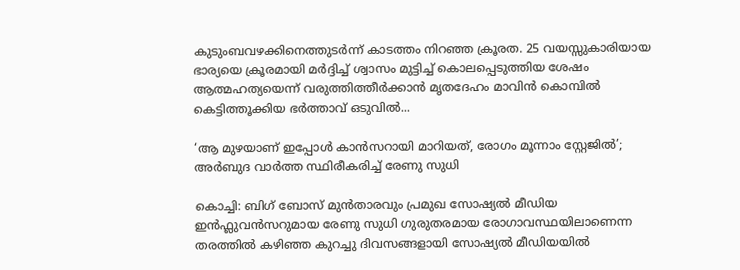കുടുംബവഴക്കിനെത്തുടർന്ന് കാടത്തം നിറഞ്ഞ ക്രൂരത. 25 വയസ്സുകാരിയായ ഭാര്യയെ ക്രൂരമായി മർദ്ദിച്ച് ശ്വാസം മുട്ടിച്ച് കൊലപ്പെടുത്തിയ ശേഷം ആത്മഹത്യയെന്ന് വരുത്തിത്തീർക്കാൻ മൃതദേഹം മാവിൻ കൊമ്പിൽ കെട്ടിത്തൂക്കിയ ഭർത്താവ് ഒടുവിൽ...

‘ആ മുഴയാണ് ഇപ്പോൾ കാൻസറായി മാറിയത്, രോഗം മൂന്നാം സ്റ്റേജിൽ’; അർബുദ വാർത്ത സ്ഥിരീകരിച്ച് രേണു സുധി

കൊച്ചി: ബിഗ് ബോസ് മുൻതാരവും പ്രമുഖ സോഷ്യൽ മീഡിയ ഇൻഫ്ലുവൻസറുമായ രേണു സുധി ഗുരുതരമായ രോഗാവസ്ഥയിലാണെന്ന തരത്തിൽ കഴിഞ്ഞ കുറച്ചു ദിവസങ്ങളായി സോഷ്യൽ മീഡിയയിൽ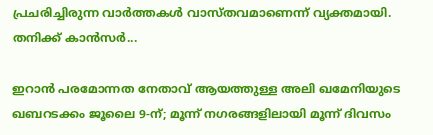പ്രചരിച്ചിരുന്ന വാർത്തകൾ വാസ്തവമാണെന്ന് വ്യക്തമായി. തനിക്ക് കാൻസർ...

ഇറാൻ പരമോന്നത നേതാവ് ആയത്തുള്ള അലി ഖമേനിയുടെ ഖബറടക്കം ജൂലൈ 9-ന്; മൂന്ന് നഗരങ്ങളിലായി മൂന്ന് ദിവസം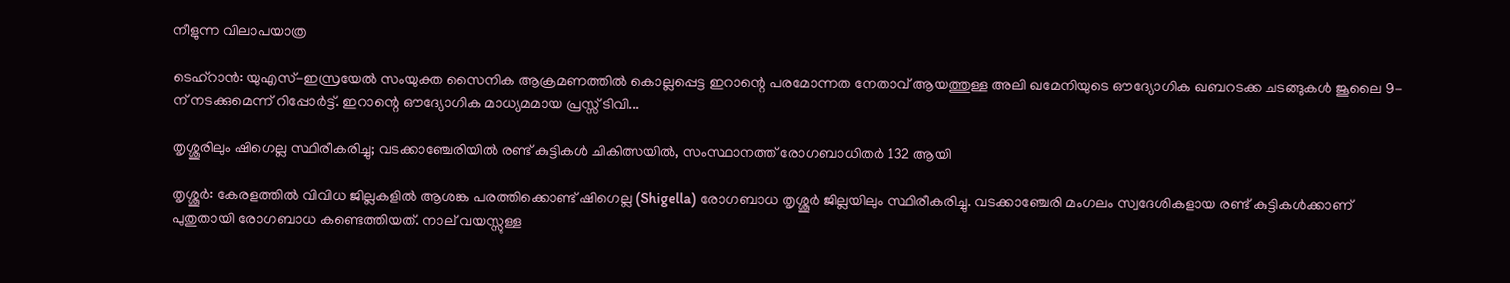നീളുന്ന വിലാപയാത്ര

ടെഹ്റാൻ: യുഎസ്-ഇസ്രയേൽ സംയുക്ത സൈനിക ആക്രമണത്തിൽ കൊല്ലപ്പെട്ട ഇറാന്റെ പരമോന്നത നേതാവ് ആയത്തുള്ള അലി ഖമേനിയുടെ ഔദ്യോഗിക ഖബറടക്ക ചടങ്ങുകൾ ജൂലൈ 9-ന് നടക്കുമെന്ന് റിപ്പോർട്ട്. ഇറാന്റെ ഔദ്യോഗിക മാധ്യമമായ പ്രസ്സ് ടിവി...

തൃശ്ശൂരിലും ഷിഗെല്ല സ്ഥിരീകരിച്ചു; വടക്കാഞ്ചേരിയിൽ രണ്ട് കുട്ടികൾ ചികിത്സയിൽ, സംസ്ഥാനത്ത് രോഗബാധിതർ 132 ആയി

തൃശ്ശൂര്‍: കേരളത്തിൽ വിവിധ ജില്ലകളിൽ ആശങ്ക പരത്തിക്കൊണ്ട് ഷിഗെല്ല (Shigella) രോഗബാധ തൃശ്ശൂര്‍ ജില്ലയിലും സ്ഥിരീകരിച്ചു. വടക്കാഞ്ചേരി മംഗലം സ്വദേശികളായ രണ്ട് കുട്ടികള്‍ക്കാണ് പുതുതായി രോഗബാധ കണ്ടെത്തിയത്. നാല് വയസ്സുള്ള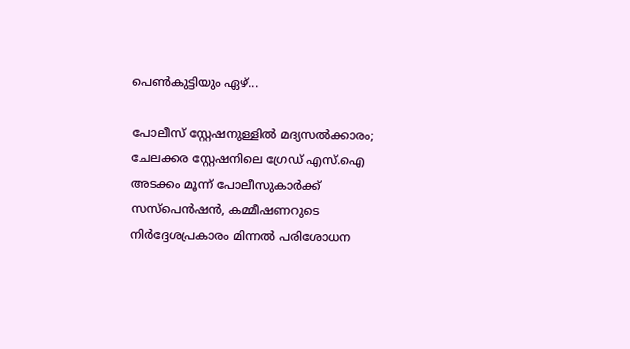പെണ്‍കുട്ടിയും ഏഴ്...

പോലീസ് സ്റ്റേഷനുള്ളിൽ മദ്യസൽക്കാരം; ചേലക്കര സ്റ്റേഷനിലെ ഗ്രേഡ് എസ്.ഐ അടക്കം മൂന്ന് പോലീസുകാർക്ക് സസ്‌പെൻഷൻ, കമ്മീഷണറുടെ നിർദ്ദേശപ്രകാരം മിന്നൽ പരിശോധന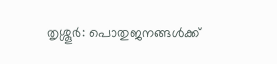തൃശ്ശൂര്‍: പൊതുജനങ്ങൾക്ക്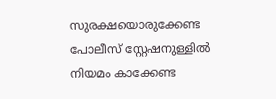സുരക്ഷയൊരുക്കേണ്ട പോലീസ് സ്റ്റേഷനുള്ളില്‍ നിയമം കാക്കേണ്ട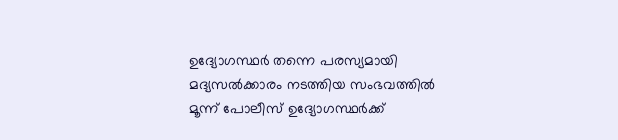ഉദ്യോഗസ്ഥര്‍ തന്നെ പരസ്യമായി മദ്യസല്‍ക്കാരം നടത്തിയ സംഭവത്തില്‍ മൂന്ന് പോലീസ് ഉദ്യോഗസ്ഥര്‍ക്ക്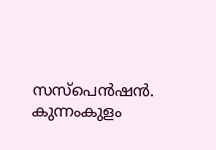സസ്‌പെന്‍ഷന്‍. കുന്നംകുളം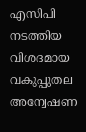എസിപി നടത്തിയ വിശദമായ വകുപ്പുതല അന്വേഷണ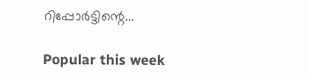റിപ്പോര്‍ട്ടിന്റെ...

Popular this week